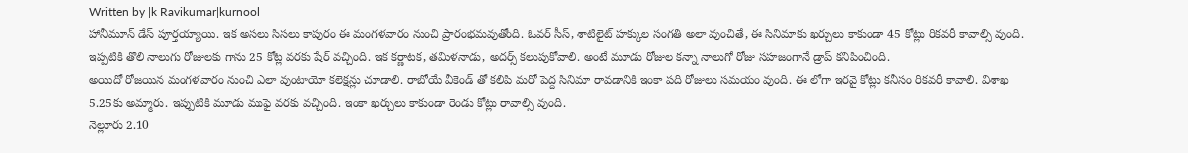Written by |k Ravikumar|kurnool
హానీమూన్ డేస్ పూర్తయ్యాయి. ఇక అసలు సిసలు కాపురం ఈ మంగళవారం నుంచి ప్రారంభమవుతోంది. ఓవర్ సీస్, శాటిలైట్ హక్కుల సంగతి అలా వుంచితే, ఈ సినిమాకు ఖర్చులు కాకుండా 45 కోట్లు రికవరీ కావాల్సి వుంది. ఇప్పటికి తొలి నాలుగు రోజులకు గాను 25 కోట్ల వరకు షేర్ వచ్చింది. ఇక కర్ణాటక, తమిళనాడు, అదర్స్ కలుపుకోవాలి. అంటే మూడు రోజుల కన్నా నాలుగో రోజు సహజంగానే డ్రాప్ కనిపించింది.
అయిదో రోజయిన మంగళవారం నుంచి ఎలా వుంటాయో కలెక్షన్లు చూడాలి. రాబోయే వీకెండ్ తో కలిపి మరో పెద్ద సినిమా రావడానికి ఇంకా పది రోజులు సమయం వుంది. ఈ లోగా ఇరవై కోట్లు కనీసం రికవరీ కావాలి. విశాఖ 5.25కు అమ్మారు. ఇప్పుటికి మూడు ముఫై వరకు వచ్చింది. ఇంకా ఖర్చులు కాకుండా రెండు కోట్లు రావాల్సి వుంది.
నెల్లూరు 2.10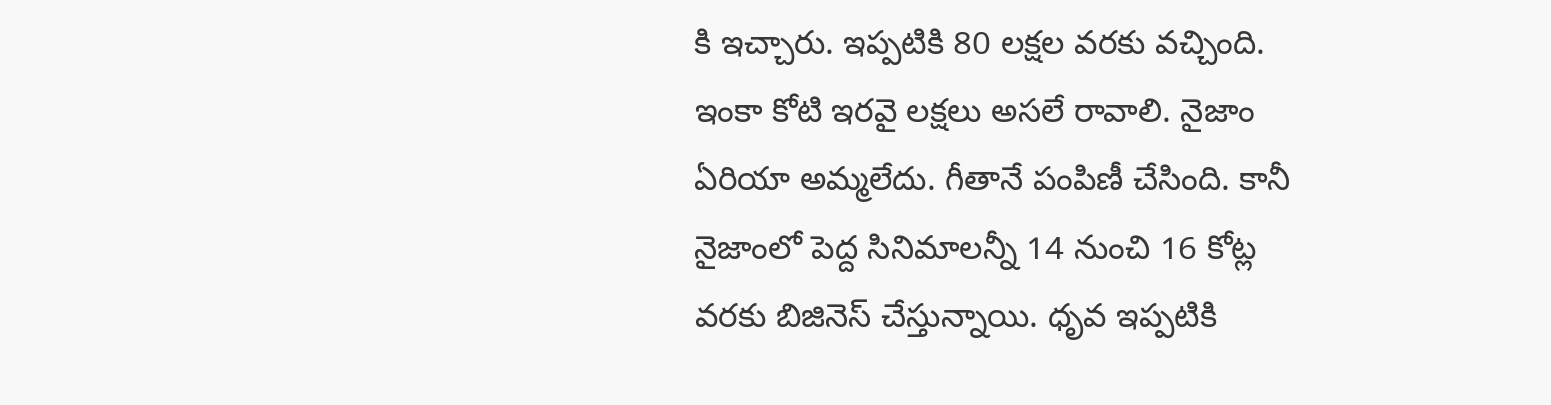కి ఇచ్చారు. ఇప్పటికి 80 లక్షల వరకు వచ్చింది. ఇంకా కోటి ఇరవై లక్షలు అసలే రావాలి. నైజాం ఏరియా అమ్మలేదు. గీతానే పంపిణీ చేసింది. కానీ నైజాంలో పెద్ద సినిమాలన్నీ 14 నుంచి 16 కోట్ల వరకు బిజినెస్ చేస్తున్నాయి. ధృవ ఇప్పటికి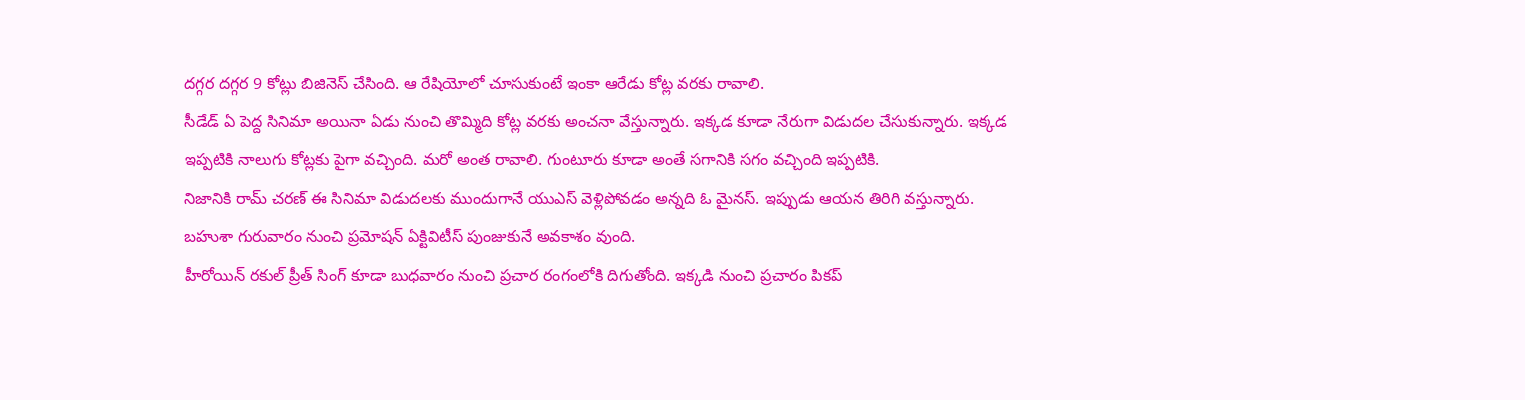దగ్గర దగ్గర 9 కోట్లు బిజినెస్ చేసింది. ఆ రేషియోలో చూసుకుంటే ఇంకా ఆరేడు కోట్ల వరకు రావాలి.
సీడేడ్ ఏ పెద్ద సినిమా అయినా ఏడు నుంచి తొమ్మిది కోట్ల వరకు అంచనా వేస్తున్నారు. ఇక్కడ కూడా నేరుగా విడుదల చేసుకున్నారు. ఇక్కడ ఇప్పటికి నాలుగు కోట్లకు పైగా వచ్చింది. మరో అంత రావాలి. గుంటూరు కూడా అంతే సగానికి సగం వచ్చింది ఇప్పటికి.
నిజానికి రామ్ చరణ్ ఈ సినిమా విడుదలకు ముందుగానే యుఎస్ వెళ్లిపోవడం అన్నది ఓ మైనస్. ఇప్పుడు ఆయన తిరిగి వస్తున్నారు. బహుశా గురువారం నుంచి ప్రమోషన్ ఏక్టివిటీస్ పుంజుకునే అవకాశం వుంది.
హీరోయిన్ రకుల్ ప్రీత్ సింగ్ కూడా బుధవారం నుంచి ప్రచార రంగంలోకి దిగుతోంది. ఇక్కడి నుంచి ప్రచారం పికప్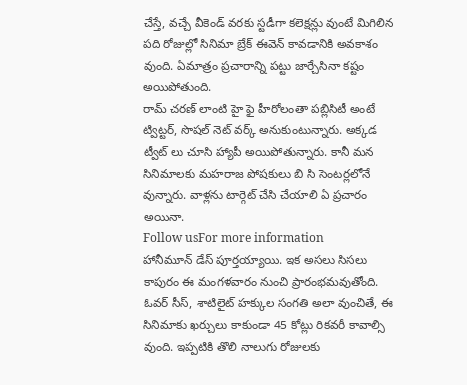చేస్తే, వచ్చే వీకెండ్ వరకు స్టడీగా కలెక్షన్లు వుంటే మిగిలిన పది రోజుల్లో సినిమా బ్రేక్ ఈవెన్ కావడానికి అవకాశం వుంది. ఏమాత్రం ప్రచారాన్ని పట్టు జార్చేసినా కష్టం అయిపోతుంది.
రామ్ చరణ్ లాంటి హై ఫై హీరోలంతా పబ్లిసిటీ అంటే ట్విట్టర్, సొషల్ నెట్ వర్క్ అనుకుంటున్నారు. అక్కడ ట్వీట్ లు చూసి హ్యాపీ అయిపోతున్నారు. కానీ మన సినిమాలకు మహరాజ పోషకులు బి సి సెంటర్లలోనే వున్నారు. వాళ్లను టార్గెట్ చేసి చేయాలి ఏ ప్రచారం అయినా.
Follow usFor more information
హానీమూన్ డేస్ పూర్తయ్యాయి. ఇక అసలు సిసలు కాపురం ఈ మంగళవారం నుంచి ప్రారంభమవుతోంది. ఓవర్ సీస్, శాటిలైట్ హక్కుల సంగతి అలా వుంచితే, ఈ సినిమాకు ఖర్చులు కాకుండా 45 కోట్లు రికవరీ కావాల్సి వుంది. ఇప్పటికి తొలి నాలుగు రోజులకు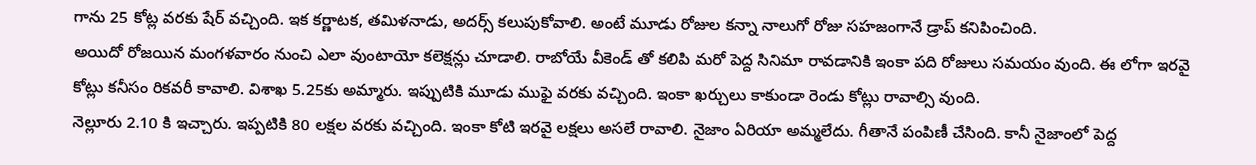గాను 25 కోట్ల వరకు షేర్ వచ్చింది. ఇక కర్ణాటక, తమిళనాడు, అదర్స్ కలుపుకోవాలి. అంటే మూడు రోజుల కన్నా నాలుగో రోజు సహజంగానే డ్రాప్ కనిపించింది.
అయిదో రోజయిన మంగళవారం నుంచి ఎలా వుంటాయో కలెక్షన్లు చూడాలి. రాబోయే వీకెండ్ తో కలిపి మరో పెద్ద సినిమా రావడానికి ఇంకా పది రోజులు సమయం వుంది. ఈ లోగా ఇరవై కోట్లు కనీసం రికవరీ కావాలి. విశాఖ 5.25కు అమ్మారు. ఇప్పుటికి మూడు ముఫై వరకు వచ్చింది. ఇంకా ఖర్చులు కాకుండా రెండు కోట్లు రావాల్సి వుంది.
నెల్లూరు 2.10 కి ఇచ్చారు. ఇప్పటికి 80 లక్షల వరకు వచ్చింది. ఇంకా కోటి ఇరవై లక్షలు అసలే రావాలి. నైజాం ఏరియా అమ్మలేదు. గీతానే పంపిణీ చేసింది. కానీ నైజాంలో పెద్ద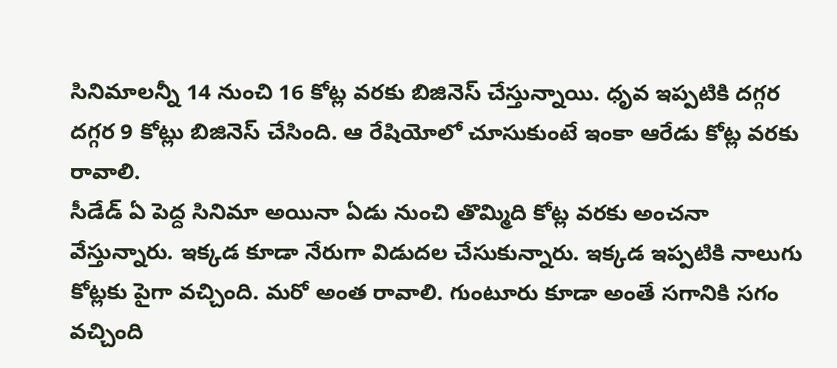సినిమాలన్నీ 14 నుంచి 16 కోట్ల వరకు బిజినెస్ చేస్తున్నాయి. ధృవ ఇప్పటికి దగ్గర దగ్గర 9 కోట్లు బిజినెస్ చేసింది. ఆ రేషియోలో చూసుకుంటే ఇంకా ఆరేడు కోట్ల వరకు రావాలి.
సీడేడ్ ఏ పెద్ద సినిమా అయినా ఏడు నుంచి తొమ్మిది కోట్ల వరకు అంచనా వేస్తున్నారు. ఇక్కడ కూడా నేరుగా విడుదల చేసుకున్నారు. ఇక్కడ ఇప్పటికి నాలుగు కోట్లకు పైగా వచ్చింది. మరో అంత రావాలి. గుంటూరు కూడా అంతే సగానికి సగం వచ్చింది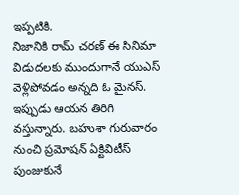ఇప్పటికి.
నిజానికి రామ్ చరణ్ ఈ సినిమా విడుదలకు ముందుగానే యుఎస్ వెళ్లిపోవడం అన్నది ఓ మైనస్. ఇప్పుడు ఆయన తిరిగి వస్తున్నారు. బహుశా గురువారం నుంచి ప్రమోషన్ ఏక్టివిటీస్ పుంజుకునే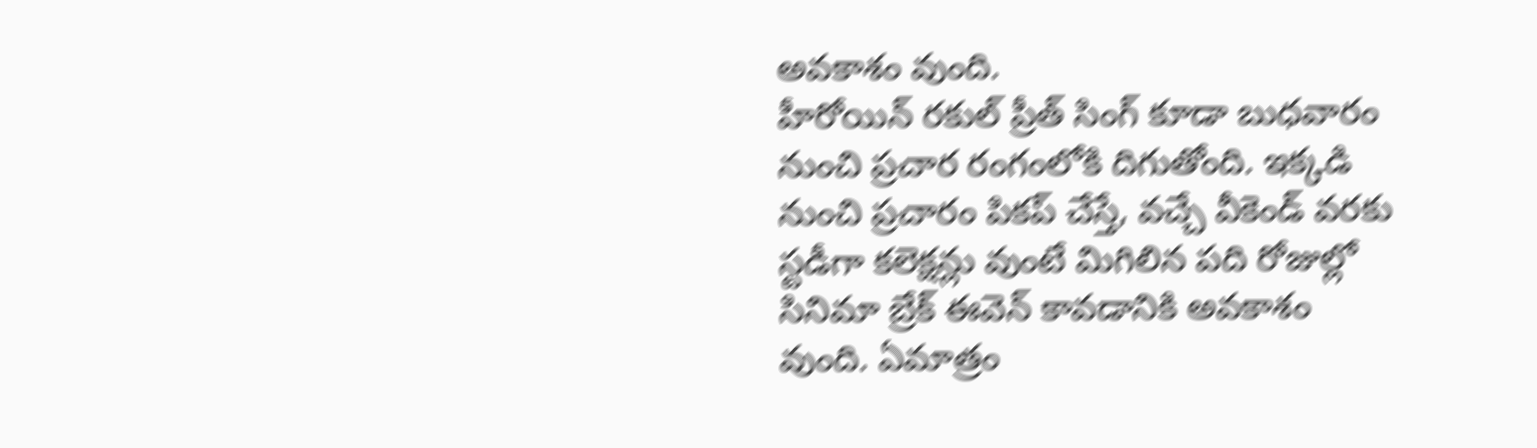అవకాశం వుంది.
హీరోయిన్ రకుల్ ప్రీత్ సింగ్ కూడా బుధవారం నుంచి ప్రచార రంగంలోకి దిగుతోంది. ఇక్కడి నుంచి ప్రచారం పికప్ చేస్తే, వచ్చే వీకెండ్ వరకు స్టడీగా కలెక్షన్లు వుంటే మిగిలిన పది రోజుల్లో సినిమా బ్రేక్ ఈవెన్ కావడానికి అవకాశం వుంది. ఏమాత్రం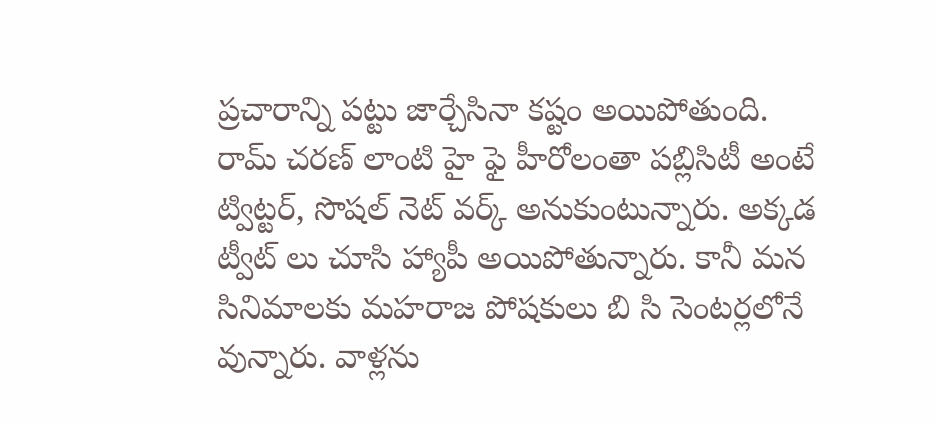ప్రచారాన్ని పట్టు జార్చేసినా కష్టం అయిపోతుంది.
రామ్ చరణ్ లాంటి హై ఫై హీరోలంతా పబ్లిసిటీ అంటే ట్విట్టర్, సొషల్ నెట్ వర్క్ అనుకుంటున్నారు. అక్కడ ట్వీట్ లు చూసి హ్యాపీ అయిపోతున్నారు. కానీ మన సినిమాలకు మహరాజ పోషకులు బి సి సెంటర్లలోనే వున్నారు. వాళ్లను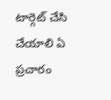టార్గెట్ చేసి చేయాలి ఏ ప్రచారం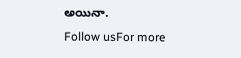అయినా.
Follow usFor more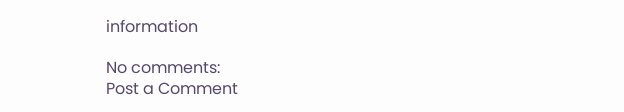information

No comments:
Post a Comment